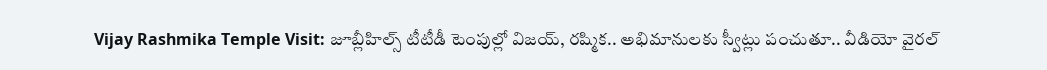Vijay Rashmika Temple Visit: జూబ్లీహిల్స్ టీటీడీ టెంపుల్లో విజయ్, రష్మిక.. అభిమానులకు స్వీట్లు పంచుతూ.. వీడియో వైరల్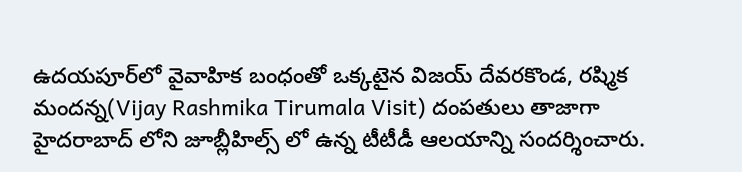ఉదయపూర్‌లో వైవాహిక బంధంతో ఒక్కటైన విజయ్ దేవరకొండ, రష్మిక మందన్న(Vijay Rashmika Tirumala Visit) దంపతులు తాజాగా హైదరాబాద్ లోని జూబ్లీహిల్స్ లో ఉన్న టీటీడీ ఆలయాన్ని సందర్శించారు.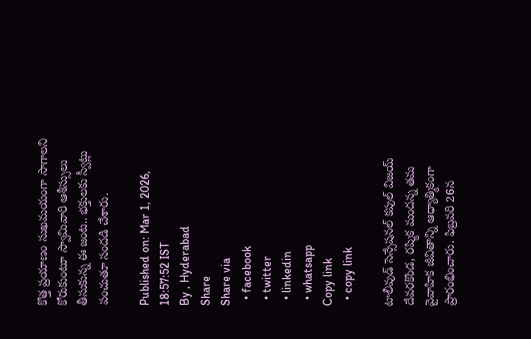కొత్త ప్రయాణం సుఖమయంగా సాగాలని కోరుకుంటూ స్వామివారి ఆశీస్సులు తీసుకున్న ఈ జంట.. భక్తులకు స్వీట్లు పంచుతూ సందడి చేశారు.

Published on: Mar 1, 2026, 18:57:52 IST
By , Hyderabad
Share
Share via
  • facebook
  • twitter
  • linkedin
  • whatsapp
Copy link
  • copy link

టాలీవుడ్ సెన్సేషనల్ కపుల్ విజయ్ దేవరకొండ, రష్మిక మందన్న తమ వైవాహిక జీవితాన్ని ఆధ్యాత్మికంగా ప్రారంభించారు. ఫిబ్రవరి 26న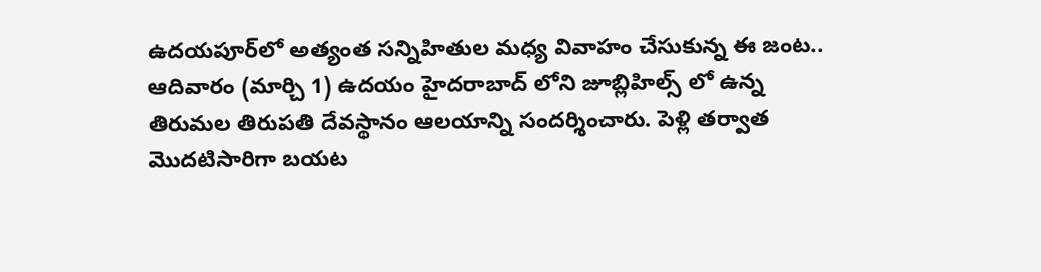ఉదయపూర్‌లో అత్యంత సన్నిహితుల మధ్య వివాహం చేసుకున్న ఈ జంట.. ఆదివారం (మార్చి 1) ఉదయం హైదరాబాద్ లోని జూబ్లిహిల్స్ లో ఉన్న తిరుమల తిరుపతి దేవస్థానం ఆలయాన్ని సందర్శించారు. పెళ్లి తర్వాత మొదటిసారిగా బయట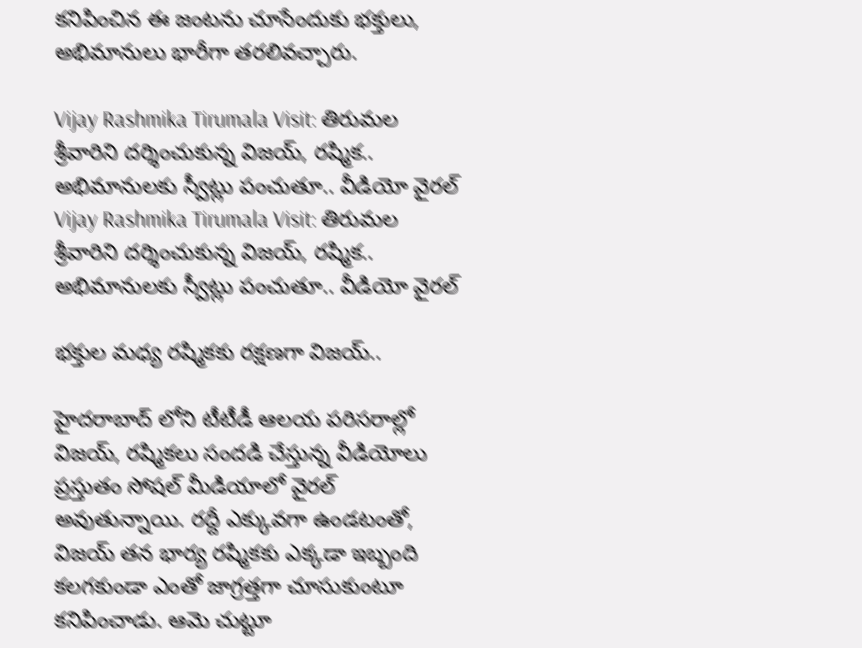కనిపించిన ఈ జంటను చూసేందుకు భక్తులు, అభిమానులు భారీగా తరలివచ్చారు.

Vijay Rashmika Tirumala Visit: తిరుమల శ్రీవారిని దర్శించుకున్న విజయ్, రష్మిక.. అభిమానులకు స్వీట్లు పంచుతూ.. వీడియో వైరల్
Vijay Rashmika Tirumala Visit: తిరుమల శ్రీవారిని దర్శించుకున్న విజయ్, రష్మిక.. అభిమానులకు స్వీట్లు పంచుతూ.. వీడియో వైరల్

భక్తుల మధ్య రష్మికకు రక్షణగా విజయ్..

హైదరాబాద్ లోని టీటీడీ ఆలయ పరిసరాల్లో విజయ్, రష్మికలు సందడి చేస్తున్న వీడియోలు ప్రస్తుతం సోషల్ మీడియాలో వైరల్ అవుతున్నాయి. రద్దీ ఎక్కువగా ఉండటంతో, విజయ్ తన భార్య రష్మికకు ఎక్కడా ఇబ్బంది కలగకుండా ఎంతో జాగ్రత్తగా చూసుకుంటూ కనిపించాడు. ఆమె చుట్టూ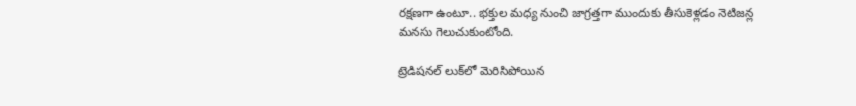రక్షణగా ఉంటూ.. భక్తుల మధ్య నుంచి జాగ్రత్తగా ముందుకు తీసుకెళ్లడం నెటిజన్ల మనసు గెలుచుకుంటోంది.

ట్రెడిషనల్ లుక్‌లో మెరిసిపోయిన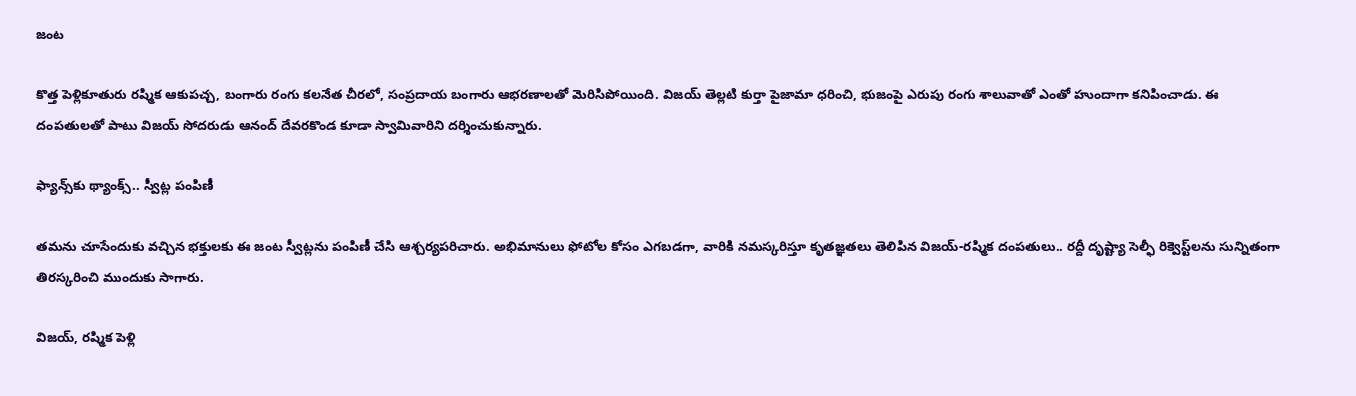జంట

కొత్త పెళ్లికూతురు రష్మిక ఆకుపచ్చ, బంగారు రంగు కలనేత చీరలో, సంప్రదాయ బంగారు ఆభరణాలతో మెరిసిపోయింది. విజయ్ తెల్లటి కుర్తా పైజామా ధరించి, భుజంపై ఎరుపు రంగు శాలువాతో ఎంతో హుందాగా కనిపించాడు. ఈ దంపతులతో పాటు విజయ్ సోదరుడు ఆనంద్ దేవరకొండ కూడా స్వామివారిని దర్శించుకున్నారు.

ఫ్యాన్స్‌కు థ్యాంక్స్.. స్వీట్ల పంపిణీ

తమను చూసేందుకు వచ్చిన భక్తులకు ఈ జంట స్వీట్లను పంపిణీ చేసి ఆశ్చర్యపరిచారు. అభిమానులు ఫోటోల కోసం ఎగబడగా, వారికి నమస్కరిస్తూ కృతజ్ఞతలు తెలిపిన విజయ్-రష్మిక దంపతులు.. రద్దీ దృష్ట్యా సెల్ఫీ రిక్వెస్ట్‌లను సున్నితంగా తిరస్కరించి ముందుకు సాగారు.

విజయ్, రష్మిక పెళ్లి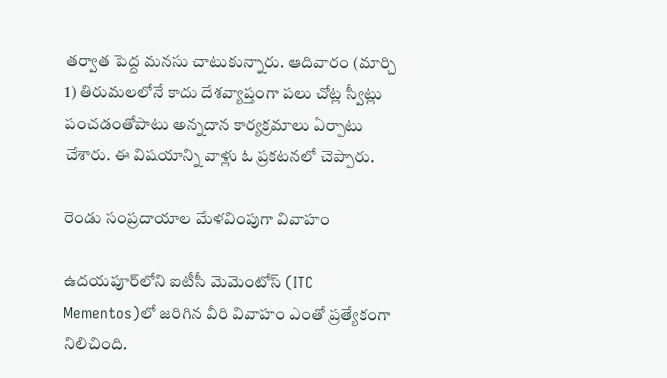తర్వాత పెద్ద మనసు చాటుకున్నారు. ఆదివారం (మార్చి 1) తిరుమలలోనే కాదు దేశవ్యాప్తంగా పలు చోట్ల స్వీట్లు పంచడంతోపాటు అన్నదాన కార్యక్రమాలు ఏర్పాటు చేశారు. ఈ విషయాన్ని వాళ్లు ఓ ప్రకటనలో చెప్పారు.

రెండు సంప్రదాయాల మేళవింపుగా వివాహం

ఉదయపూర్‌లోని ఐటీసీ మెమెంటోస్ (ITC Mementos)లో జరిగిన వీరి వివాహం ఎంతో ప్రత్యేకంగా నిలిచింది.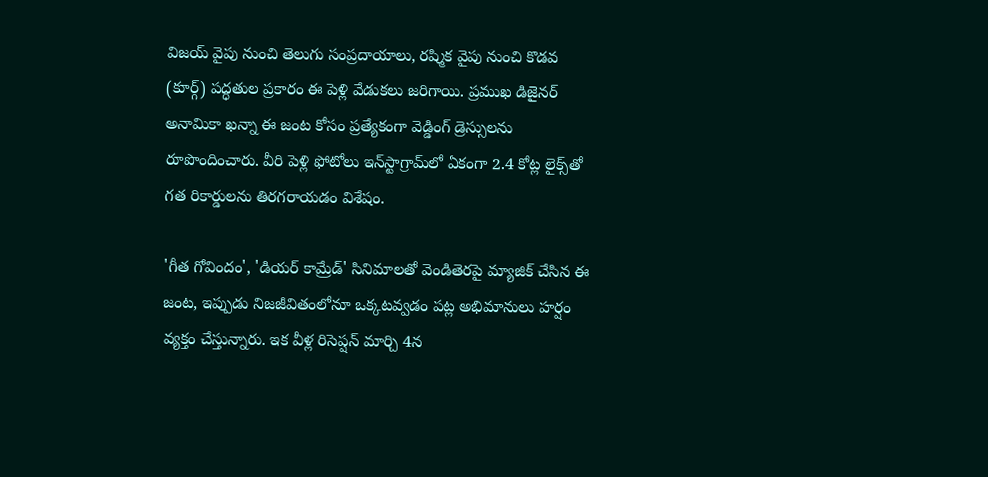విజయ్ వైపు నుంచి తెలుగు సంప్రదాయాలు, రష్మిక వైపు నుంచి కొడవ (కూర్గ్) పద్ధతుల ప్రకారం ఈ పెళ్లి వేడుకలు జరిగాయి. ప్రముఖ డిజైనర్ అనామికా ఖన్నా ఈ జంట కోసం ప్రత్యేకంగా వెడ్డింగ్ డ్రెస్సులను రూపొందించారు. వీరి పెళ్లి ఫోటోలు ఇన్‌స్టాగ్రామ్‌లో ఏకంగా 2.4 కోట్ల లైక్స్‌తో గత రికార్డులను తిరగరాయడం విశేషం.

'గీత గోవిందం', 'డియర్ కామ్రేడ్' సినిమాలతో వెండితెరపై మ్యాజిక్ చేసిన ఈ జంట, ఇప్పుడు నిజజీవితంలోనూ ఒక్కటవ్వడం పట్ల అభిమానులు హర్షం వ్యక్తం చేస్తున్నారు. ఇక వీళ్ల రిసెప్షన్ మార్చి 4న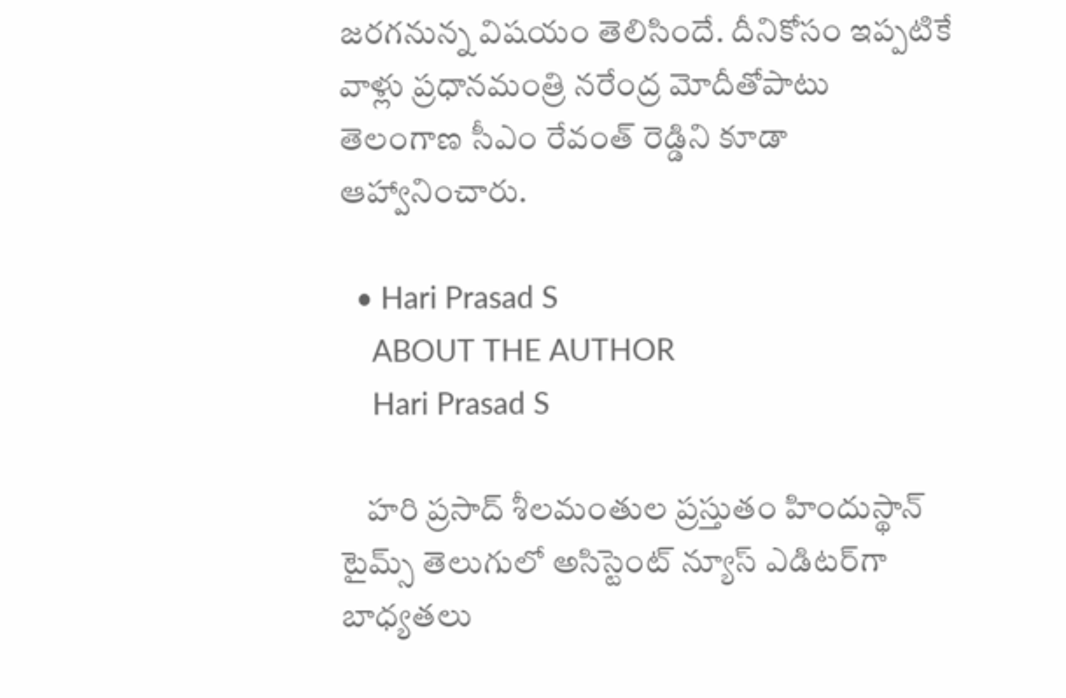జరగనున్న విషయం తెలిసిందే. దీనికోసం ఇప్పటికే వాళ్లు ప్రధానమంత్రి నరేంద్ర మోదీతోపాటు తెలంగాణ సీఎం రేవంత్ రెడ్డిని కూడా ఆహ్వానించారు.

  • Hari Prasad S
    ABOUT THE AUTHOR
    Hari Prasad S

    హరి ప్రసాద్ శీలమంతుల ప్రస్తుతం హిందుస్థాన్ టైమ్స్ తెలుగులో అసిస్టెంట్ న్యూస్ ఎడిటర్‌గా బాధ్యతలు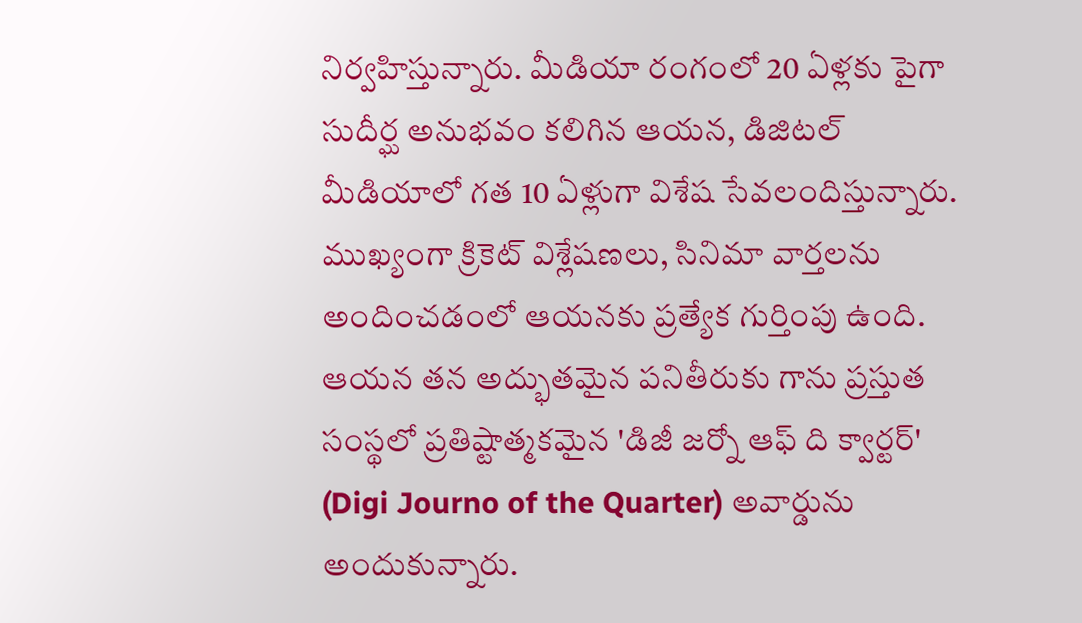నిర్వహిస్తున్నారు. మీడియా రంగంలో 20 ఏళ్లకు పైగా సుదీర్ఘ అనుభవం కలిగిన ఆయన, డిజిటల్ మీడియాలో గత 10 ఏళ్లుగా విశేష సేవలందిస్తున్నారు. ముఖ్యంగా క్రికెట్ విశ్లేషణలు, సినిమా వార్తలను అందించడంలో ఆయనకు ప్రత్యేక గుర్తింపు ఉంది. ఆయన తన అద్భుతమైన పనితీరుకు గాను ప్రస్తుత సంస్థలో ప్రతిష్టాత్మకమైన 'డిజీ జర్నో ఆఫ్ ది క్వార్టర్' (Digi Journo of the Quarter) అవార్డును అందుకున్నారు.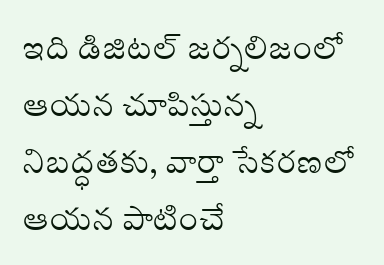ఇది డిజిటల్ జర్నలిజంలో ఆయన చూపిస్తున్న నిబద్ధతకు, వార్తా సేకరణలో ఆయన పాటించే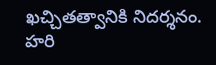ఖచ్చితత్వానికి నిదర్శనం. హరి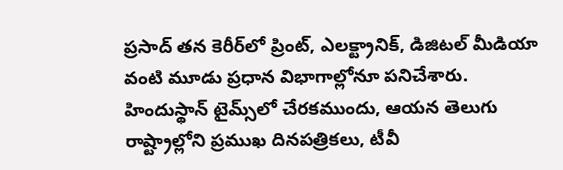ప్రసాద్ తన కెరీర్‌లో ప్రింట్, ఎలక్ట్రానిక్, డిజిటల్ మీడియా వంటి మూడు ప్రధాన విభాగాల్లోనూ పనిచేశారు. హిందుస్థాన్ టైమ్స్‌లో చేరకముందు, ఆయన తెలుగు రాష్ట్రాల్లోని ప్రముఖ దినపత్రికలు, టీవీ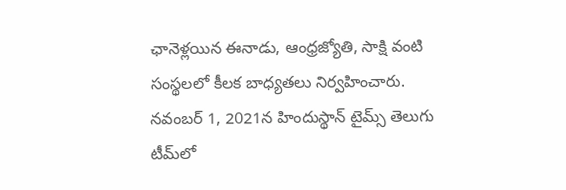ఛానెళ్లయిన ఈనాడు, ఆంధ్రజ్యోతి, సాక్షి వంటి సంస్థలలో కీలక బాధ్యతలు నిర్వహించారు. నవంబర్ 1, 2021న హిందుస్థాన్ టైమ్స్ తెలుగు టీమ్‌లో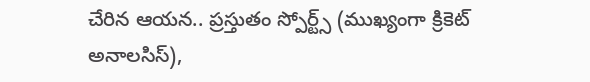చేరిన ఆయన.. ప్రస్తుతం స్పోర్ట్స్ (ముఖ్యంగా క్రికెట్ అనాలసిస్),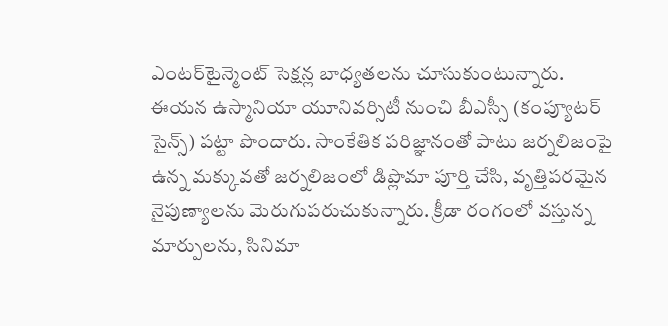ఎంటర్‌టైన్మెంట్ సెక్షన్ల బాధ్యతలను చూసుకుంటున్నారు. ఈయన ఉస్మానియా యూనివర్సిటీ నుంచి బీఎస్సీ (కంప్యూటర్ సైన్స్) పట్టా పొందారు. సాంకేతిక పరిజ్ఞానంతో పాటు జర్నలిజంపై ఉన్న మక్కువతో జర్నలిజంలో డిప్లొమా పూర్తి చేసి, వృత్తిపరమైన నైపుణ్యాలను మెరుగుపరుచుకున్నారు. క్రీడా రంగంలో వస్తున్న మార్పులను, సినిమా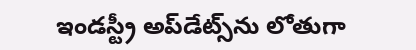ఇండస్ట్రీ అప్‌డేట్స్‌ను లోతుగా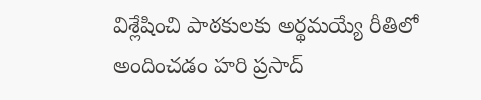విశ్లేషించి పాఠకులకు అర్థమయ్యే రీతిలో అందించడం హరి ప్రసాద్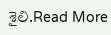శైలి.Read More